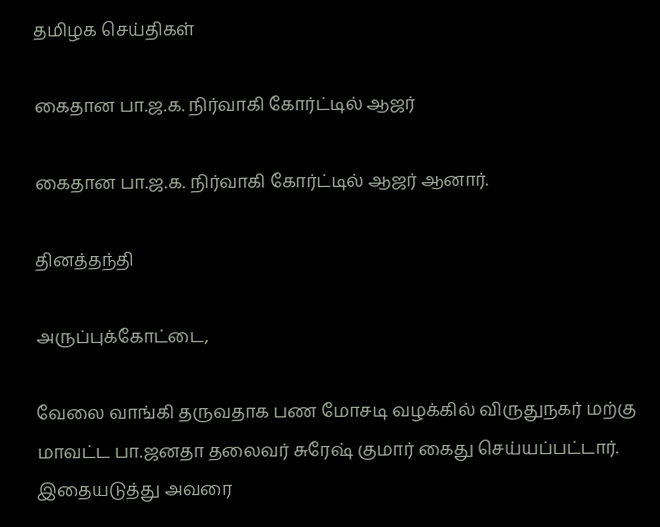தமிழக செய்திகள்

கைதான பா.ஜ.க. நிர்வாகி கோர்ட்டில் ஆஜர்

கைதான பா.ஜ.க. நிர்வாகி கோர்ட்டில் ஆஜர் ஆனார்.

தினத்தந்தி

அருப்புக்கோட்டை,

வேலை வாங்கி தருவதாக பண மோசடி வழக்கில் விருதுநகர் மற்கு மாவட்ட பா.ஜனதா தலைவர் சுரேஷ் குமார் கைது செய்யப்பட்டார். இதையடுத்து அவரை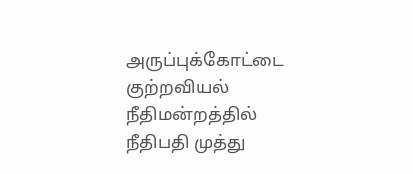அருப்புக்கோட்டை குற்றவியல் நீதிமன்றத்தில் நீதிபதி முத்து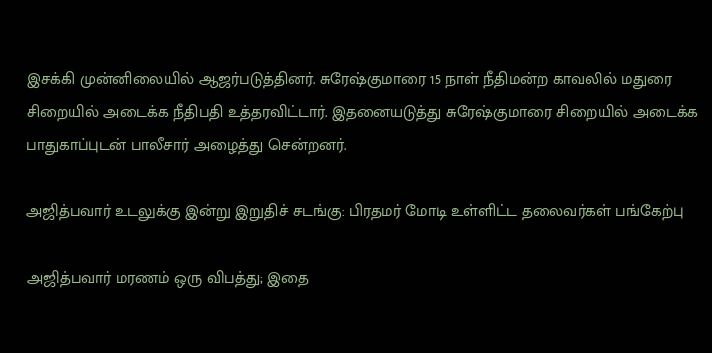இசக்கி முன்னிலையில் ஆஜர்படுத்தினர். சுரேஷ்குமாரை 15 நாள் நீதிமன்ற காவலில் மதுரை சிறையில் அடைக்க நீதிபதி உத்தரவிட்டார். இதனையடுத்து சுரேஷ்குமாரை சிறையில் அடைக்க பாதுகாப்புடன் பாலீசார் அழைத்து சென்றனர்.

அஜித்பவார் உடலுக்கு இன்று இறுதிச் சடங்கு: பிரதமர் மோடி உள்ளிட்ட தலைவர்கள் பங்கேற்பு

அஜித்பவார் மரணம் ஒரு விபத்து; இதை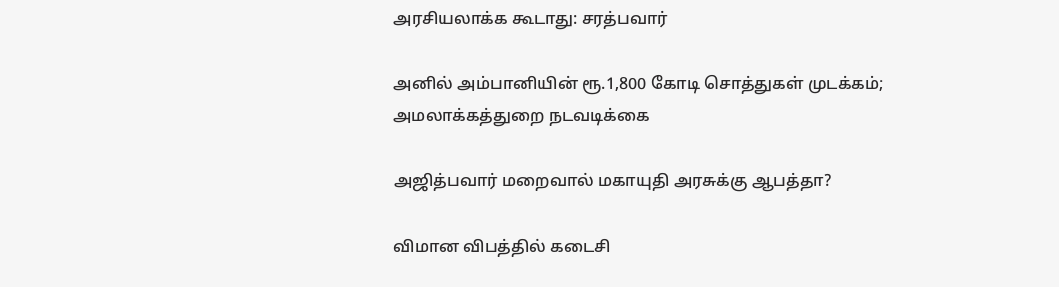அரசியலாக்க கூடாது: சரத்பவார்

அனில் அம்பானியின் ரூ.1,800 கோடி சொத்துகள் முடக்கம்; அமலாக்கத்துறை நடவடிக்கை

அஜித்பவார் மறைவால் மகாயுதி அரசுக்கு ஆபத்தா?

விமான விபத்தில் கடைசி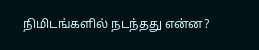நிமிடங்களில் நடந்தது என்ன?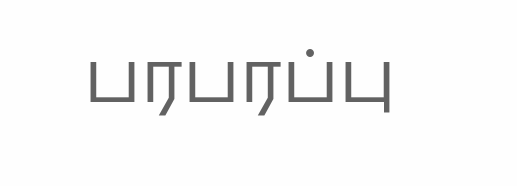பரபரப்பு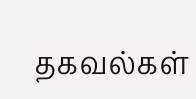தகவல்கள்